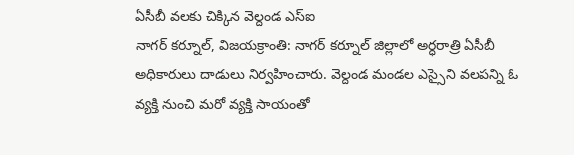ఏసీబీ వలకు చిక్కిన వెల్దండ ఎస్ఐ
నాగర్ కర్నూల్, విజయక్రాంతి: నాగర్ కర్నూల్ జిల్లాలో అర్ధరాత్రి ఏసీబీ అధికారులు దాడులు నిర్వహించారు. వెల్దండ మండల ఎస్సైని వలపన్ని ఓ వ్యక్తి నుంచి మరో వ్యక్తి సాయంతో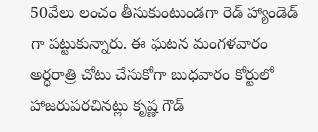50వేలు లంచం తీసుకుంటుండగా రెడ్ హ్యాండెడ్ గా పట్టుకున్నారు. ఈ ఘటన మంగళవారం అర్ధరాత్రి చోటు చేసుకోగా బుధవారం కోర్టులో హాజరుపరచినట్లు కృష్ణ గౌడ్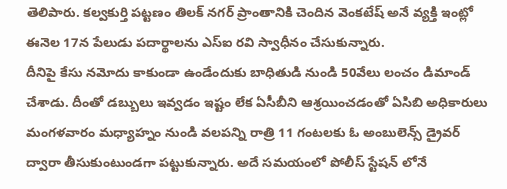తెలిపారు. కల్వకుర్తి పట్టణం తిలక్ నగర్ ప్రాంతానికి చెందిన వెంకటేష్ అనే వ్యక్తి ఇంట్లో ఈనెల 17న పేలుడు పదార్థాలను ఎస్ఐ రవి స్వాధీనం చేసుకున్నారు.
దీనిపై కేసు నమోదు కాకుండా ఉండేందుకు బాధితుడి నుండి 50వేలు లంచం డిమాండ్ చేశాడు. దీంతో డబ్బులు ఇవ్వడం ఇష్టం లేక ఏసీబీని ఆశ్రయించడంతో ఏసిబి అధికారులు మంగళవారం మధ్యాహ్నం నుండి వలపన్ని రాత్రి 11 గంటలకు ఓ అంబులెన్స్ డ్రైవర్ ద్వారా తీసుకుంటుండగా పట్టుకున్నారు. అదే సమయంలో పోలీస్ స్టేషన్ లోనే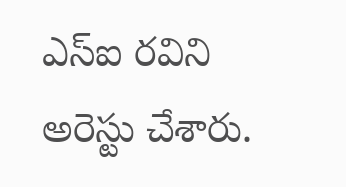ఎస్ఐ రవిని అరెస్టు చేశారు.